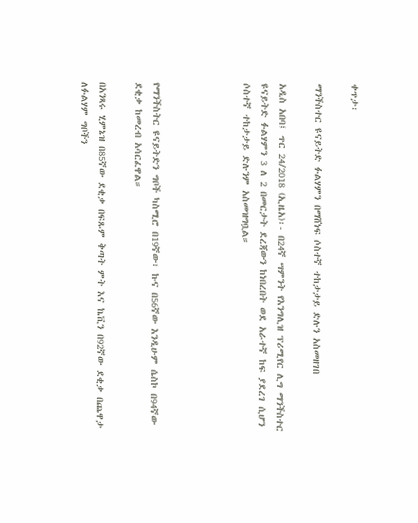ቀጥታ፡

ማንችስተር ዩናይትድ ፉልሃምን በማሸነፍ ሶስተኛ ተከታታይ ድሉን አስመዘገበ

አዲስ አበባ፤ ጥር 24/2018 (ኢዜአ)፡- በ24ኛ ሣምንት የእንግሊዝ ፕሪሚየር ሊግ ማንችስተር ዩናይትድ ፉልሃምን 3 ለ 2 በመርታት ደረጃውን ከነበረበት ወደ አራተኛ ከፍ ያደረገ ሲሆን ሶስተኛ ተከታታይ ድሉንም አስመዝግቧል።




የማንችስትር ዩናይትድን ግቦች ካስሚሮ በ19ኛው፣ ኩና በ56ኛው እንዲሁም ሴስኮ በ94ኛው ደቂቃ ከመረብ አሳርፈዋል።

በአንጻሩ ሂምኔዝ በ85ኛው ደቂቃ በፍጹም ቅጣት ምት እና ኬቪን በ92ኛው ደቂቃ በጨዋታ ለፉልሃም ግቦችን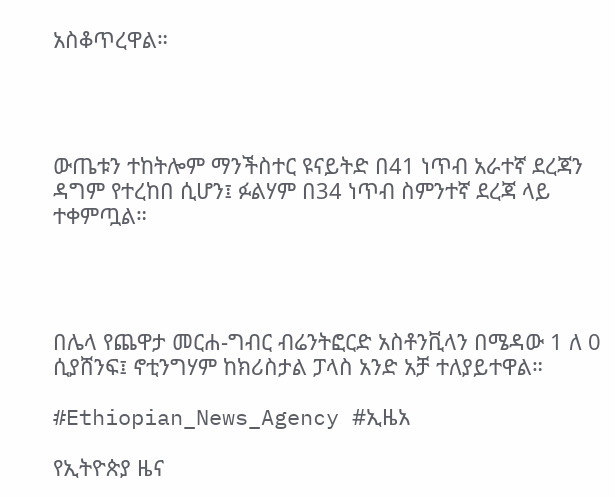አስቆጥረዋል።




ውጤቱን ተከትሎም ማንችስተር ዩናይትድ በ41 ነጥብ አራተኛ ደረጃን ዳግም የተረከበ ሲሆን፤ ፉልሃም በ34 ነጥብ ስምንተኛ ደረጃ ላይ ተቀምጧል።




በሌላ የጨዋታ መርሐ-ግብር ብሬንትፎርድ አስቶንቪላን በሜዳው 1 ለ 0 ሲያሸንፍ፤ ኖቲንግሃም ከክሪስታል ፓላስ አንድ አቻ ተለያይተዋል።

#Ethiopian_News_Agency #ኢዜአ

የኢትዮጵያ ዜና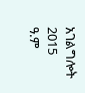አገልግሎት
2015
ዓ.ም